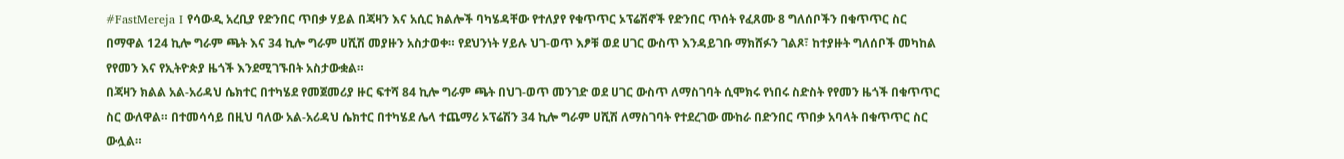#FastMereja I የሳውዲ አረቢያ የድንበር ጥበቃ ሃይል በጃዛን እና አሲር ክልሎች ባካሄዳቸው የተለያየ የቁጥጥር ኦፕሬሽኖች የድንበር ጥሰት የፈጸሙ 8 ግለሰቦችን በቁጥጥር ስር በማዋል 124 ኪሎ ግራም ጫት እና 34 ኪሎ ግራም ሀሺሽ መያዙን አስታወቀ። የደህንነት ሃይሉ ህገ-ወጥ እፆቹ ወደ ሀገር ውስጥ እንዳይገቡ ማክሸፉን ገልጾ፣ ከተያዙት ግለሰቦች መካከል የየመን እና የኢትዮጵያ ዜጎች እንደሚገኙበት አስታውቋል።
በጃዛን ክልል አል-አሪዳህ ሴክተር በተካሄደ የመጀመሪያ ዙር ፍተሻ 84 ኪሎ ግራም ጫት በህገ-ወጥ መንገድ ወደ ሀገር ውስጥ ለማስገባት ሲሞክሩ የነበሩ ስድስት የየመን ዜጎች በቁጥጥር ስር ውለዋል። በተመሳሳይ በዚህ ባለው አል-አሪዳህ ሴክተር በተካሄደ ሌላ ተጨማሪ ኦፕሬሽን 34 ኪሎ ግራም ሀሺሽ ለማስገባት የተደረገው ሙከራ በድንበር ጥበቃ አባላት በቁጥጥር ስር ውሏል።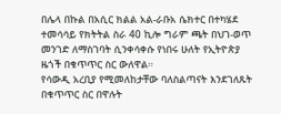በሌላ በኩል በአሲር ክልል አል-ራቡአ ሴክተር በተካሄደ ተመሳሳይ የክትትል ስራ 40 ኪሎ ግራም ጫት በህገ-ወጥ መንገድ ለማስገባት ሲንቀሳቀሱ የነበሩ ሁለት የኢትዮጵያ ዜጎች በቁጥጥር ስር ውለዋል።
የሳውዲ አረቢያ የሚመለከታቸው ባለስልጣናት እንደገለጹት በቁጥጥር ስር በዋሉት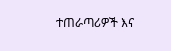ተጠራጣሪዎች እና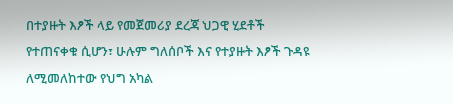በተያዙት እፆች ላይ የመጀመሪያ ደረጃ ህጋዊ ሂደቶች የተጠናቀቁ ሲሆን፣ ሁሉም ግለሰቦች እና የተያዙት እፆች ጉዳዩ ለሚመለከተው የህግ አካል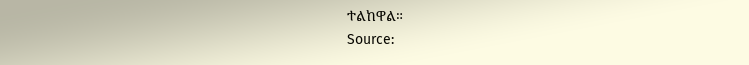ተልከዋል።
Source: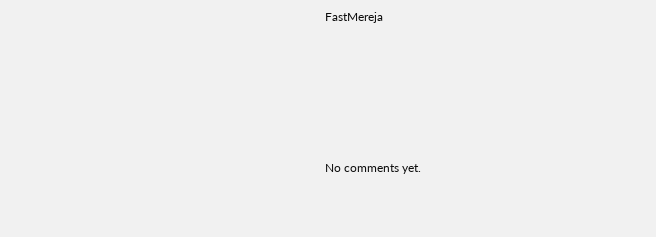FastMereja








No comments yet.